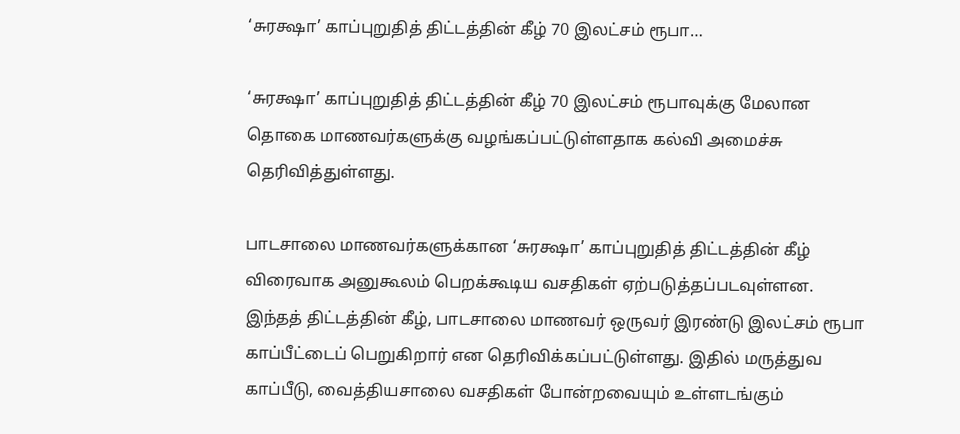‘சுரக்ஷா’ காப்புறுதித் திட்டத்தின் கீழ் 70 இலட்சம் ரூபா…

‘சுரக்ஷா’ காப்புறுதித் திட்டத்தின் கீழ் 70 இலட்சம் ரூபாவுக்கு மேலான தொகை மாணவர்களுக்கு வழங்கப்பட்டுள்ளதாக கல்வி அமைச்சு தெரிவித்துள்ளது.

பாடசாலை மாணவர்களுக்கான ‘சுரக்ஷா’ காப்புறுதித் திட்டத்தின் கீழ் விரைவாக அனுகூலம் பெறக்கூடிய வசதிகள் ஏற்படுத்தப்படவுள்ளன. இந்தத் திட்டத்தின் கீழ், பாடசாலை மாணவர் ஒருவர் இரண்டு இலட்சம் ரூபா காப்பீட்டைப் பெறுகிறார் என தெரிவிக்கப்பட்டுள்ளது. இதில் மருத்துவ காப்பீடு, வைத்தியசாலை வசதிகள் போன்றவையும் உள்ளடங்கும்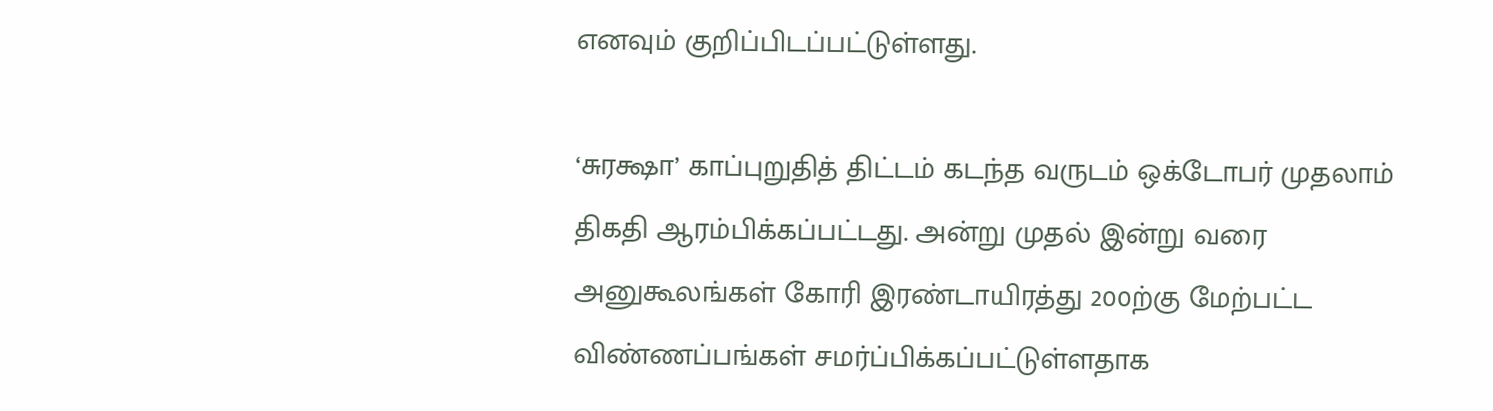எனவும் குறிப்பிடப்பட்டுள்ளது.

‘சுரக்ஷா’ காப்புறுதித் திட்டம் கடந்த வருடம் ஒக்டோபர் முதலாம் திகதி ஆரம்பிக்கப்பட்டது. அன்று முதல் இன்று வரை அனுகூலங்கள் கோரி இரண்டாயிரத்து 200ற்கு மேற்பட்ட விண்ணப்பங்கள் சமர்ப்பிக்கப்பட்டுள்ளதாக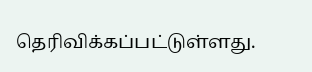தெரிவிக்கப்பட்டுள்ளது.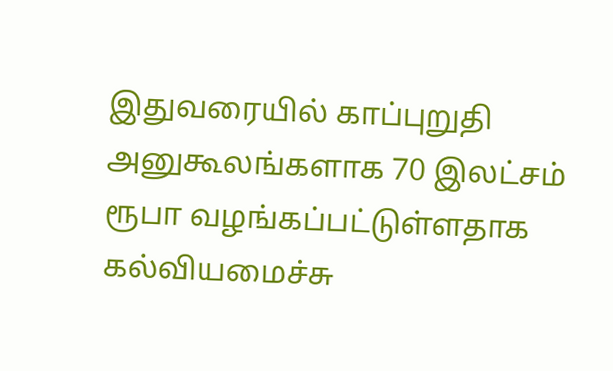இதுவரையில் காப்புறுதி அனுகூலங்களாக 70 இலட்சம் ரூபா வழங்கப்பட்டுள்ளதாக கல்வியமைச்சு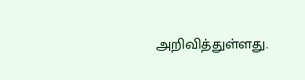அறிவித்துள்ளது.